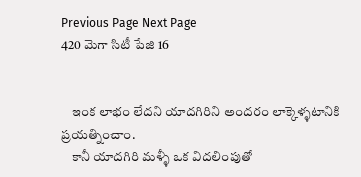Previous Page Next Page
420 మెగా సిటీ పేజి 16


    ఇంక లాభం లేదని యాదగిరిని అందరం లాక్కెళ్ళటానికి ప్రయత్నించాం.
    కానీ యాదగిరి మళ్ళీ ఒక విదలింపుతో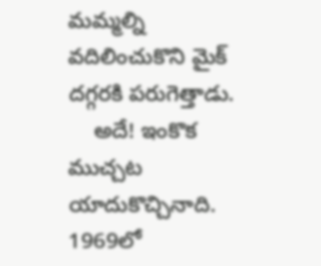మమ్మల్ని వదిలించుకొని మైక్ దగ్గరకి పరుగెత్తాడు.
    అదే! ఇంకొక ముచ్చట యాదుకొచ్చినాది. 1969లో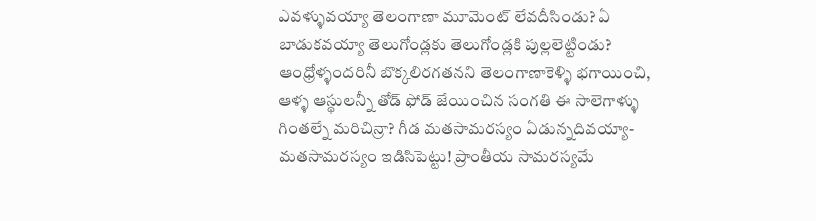ఎవళ్ళువయ్యా తెలంగాణా మూమెంట్ లేవదీసిండు? ఏ బాడుకవయ్యా తెలుగోండ్లకు తెలుగోండ్లకి పుల్లలెట్టిండు? ఆంధ్రోళ్ళందరినీ బొక్కలిరగతనని తెలంగాణాకెళ్ళి భగాయించి, ఆళ్ళ ఆస్థులన్నీ తోడ్ ఫోడ్ జేయించిన సంగతి ఈ సాలెగాళ్ళు గింతల్నే మరిచిన్రా? గీడ మతసామరస్యం ఏడున్నదివయ్యా- మతసామరస్యం ఇడిసిపెట్టు! ప్రాంతీయ సామరస్యమే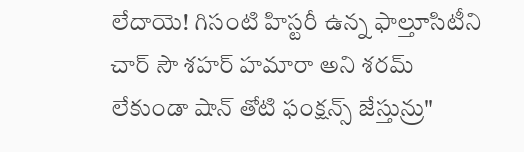లేదాయె! గిసంటి హిస్టరీ ఉన్న ఫాల్తూసిటీని చార్ సౌ శహర్ హమారా అని శరమ్ లేకుండా షాన్ తోటి ఫంక్షన్స్ జేస్తున్రు"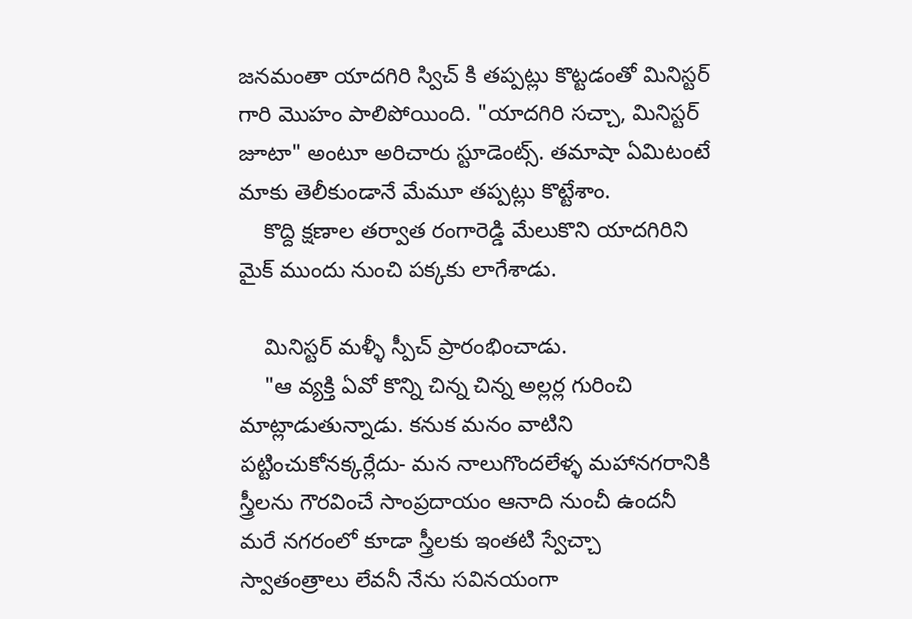జనమంతా యాదగిరి స్విచ్ కి తప్పట్లు కొట్టడంతో మినిస్టర్ గారి మొహం పాలిపోయింది. "యాదగిరి సచ్చా, మినిస్టర్ జూటా" అంటూ అరిచారు స్టూడెంట్స్. తమాషా ఏమిటంటే మాకు తెలీకుండానే మేమూ తప్పట్లు కొట్టేశాం.
    కొద్ది క్షణాల తర్వాత రంగారెడ్డి మేలుకొని యాదగిరిని మైక్ ముందు నుంచి పక్కకు లాగేశాడు.

    మినిస్టర్ మళ్ళీ స్పీచ్ ప్రారంభించాడు.
    "ఆ వ్యక్తి ఏవో కొన్ని చిన్న చిన్న అల్లర్ల గురించి మాట్లాడుతున్నాడు. కనుక మనం వాటిని పట్టించుకోనక్కర్లేదు- మన నాలుగొందలేళ్ళ మహానగరానికి స్త్రీలను గౌరవించే సాంప్రదాయం ఆనాది నుంచీ ఉందనీ మరే నగరంలో కూడా స్త్రీలకు ఇంతటి స్వేచ్చా స్వాతంత్రాలు లేవనీ నేను సవినయంగా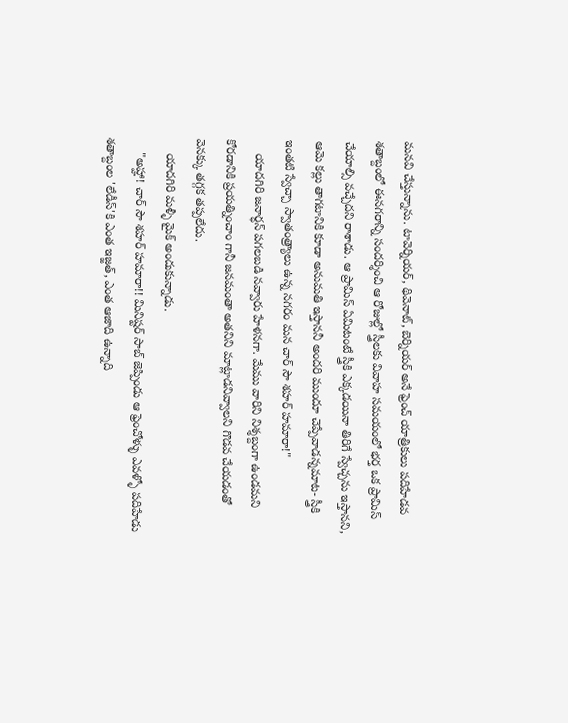మనవి చేస్తున్నాను. టావెర్నియర్, థివెనాట్, బెర్నియర్ అనే ఫ్రెంచ్ యాత్రికులు పదిహేడవ శతాబ్దంలో ఈనగరాన్ని సందర్శించి ఆ రోజుల్లో స్త్రీలకు వివాహ సమయంలో భర్త ఒక ప్రామిస్ చేయాల్సి వచ్చేదని రాశాడు. ఆ ప్రామిస్ ఏమిటంటే స్త్రీకి ఎక్కడయినా తిరిగే స్వేచ్చను ఇస్తానని, ఆమె కల్లు తాగటానికి కూడా అనుమతి ఇస్తాననీ అందరి ముందూ చెప్పేవాడన్నమాట- స్త్రీకి ఇంతటి స్వేచ్చా స్వాతంత్ర్యాలు ఉన్న నగరం మన చార్ సౌ శహర్ హమారా!"
    యాదగిరి జనార్ధన్ పగలబడి నవ్వారు హేళనగా. మేము వారిని నిశ్శబ్దంగా ఉండమని కోరడానికి ప్రయత్నించాం గానీ జనమంతా అతనిని మాట్లాడనివ్వాలని గొడవ చేయడంతో వెనక్కు తగ్గక తప్పలేదు.
    యాదగిరి మళ్ళీ మైక్ అందుకున్నాడు.
    "అహ్హా! చార్ సౌ శహర్ హమారా!! మినిష్టర్ సాబ్ జెప్పిండు ఆ ఫ్రెంచోళ్ళు ఎవళ్ళో పదిహేడు శతాబ్దంల 'లేడీస్'కి ఎంత ఇజ్జత్, ఎంత ఆజాది ఉన్నాది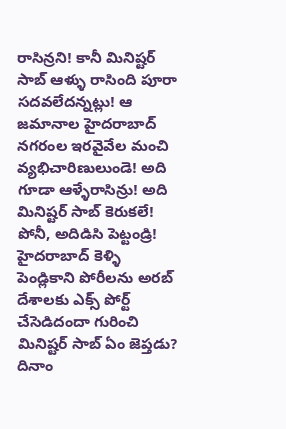రాసిన్రని! కానీ మినిష్టర్ సాబ్ ఆళ్ళు రాసింది పూరా సదవలేదన్నట్లు! ఆ జమానాల హైదరాబాద్ నగరంల ఇరవైవేల మంచి వ్యభిచారిణులుండె! అది గూడా ఆళ్ళేరాసిన్రు! అది మినిష్టర్ సాబ్ కెరుకలే! పోనీ, అదిడిసి పెట్టండ్రి! హైదరాబాద్ కెళ్ళి పెండ్లికాని పోరీలను అరబ్ దేశాలకు ఎక్స్ పోర్ట్ చేసెడిదందా గురించి మినిష్టర్ సాబ్ ఏం జెప్తడు? దినాం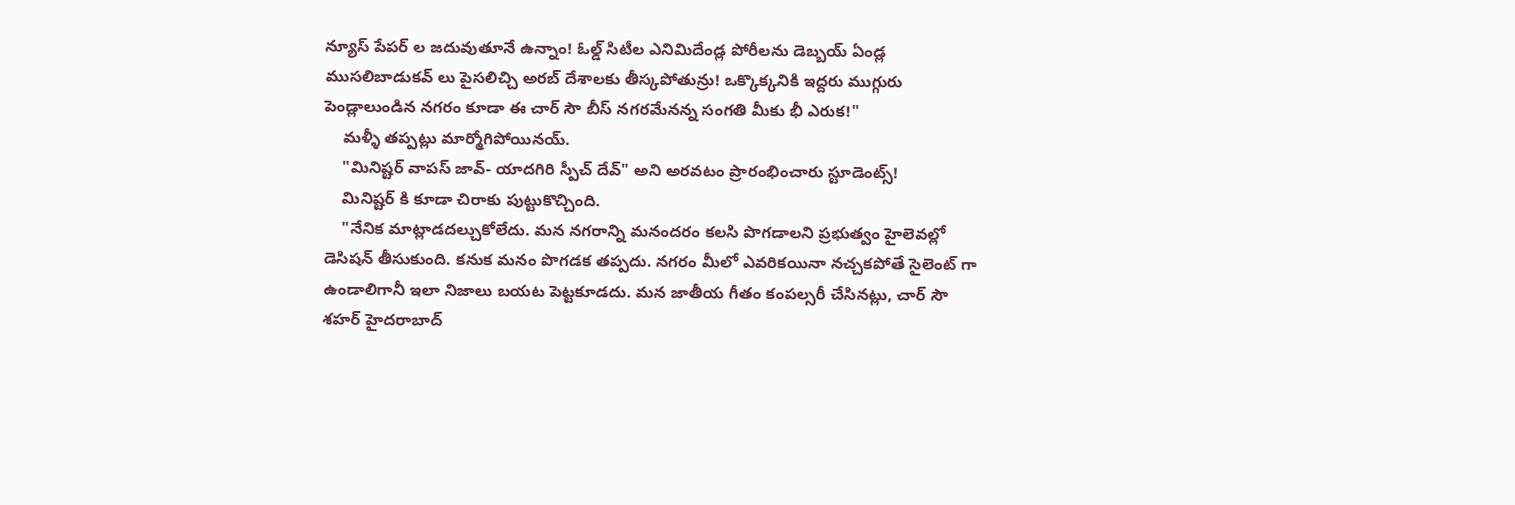న్యూస్ పేపర్ ల జదువుతూనే ఉన్నాం! ఓల్డ్ సిటీల ఎనిమిదేండ్ల పోరీలను డెబ్బయ్ ఏండ్ల ముసలిబాడుకవ్ లు పైసలిచ్చి అరబ్ దేశాలకు తీస్కపోతున్రు! ఒక్కొక్కనికి ఇద్దరు ముగ్గురు పెండ్లాలుండిన నగరం కూడా ఈ చార్ సౌ బీస్ నగరమేనన్న సంగతి మీకు భీ ఎరుక!"
    మళ్ళీ తప్పట్లు మార్మోగిపోయినయ్.
    "మినిష్టర్ వాపస్ జావ్- యాదగిరి స్పీచ్ దేవ్" అని అరవటం ప్రారంభించారు స్టూడెంట్స్!
    మినిష్టర్ కి కూడా చిరాకు పుట్టుకొచ్చింది.
    "నేనిక మాట్లాడదల్చుకోలేదు. మన నగరాన్ని మనందరం కలసి పొగడాలని ప్రభుత్వం హైలెవల్లో డెసిషన్ తీసుకుంది. కనుక మనం పొగడక తప్పదు. నగరం మీలో ఎవరికయినా నచ్చకపోతే సైలెంట్ గా ఉండాలిగానీ ఇలా నిజాలు బయట పెట్టకూడదు. మన జాతీయ గీతం కంపల్సరీ చేసినట్లు, చార్ సౌ శహర్ హైదరాబాద్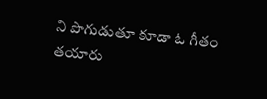ని పొగుడుతూ కూడా ఓ గీతం తయారు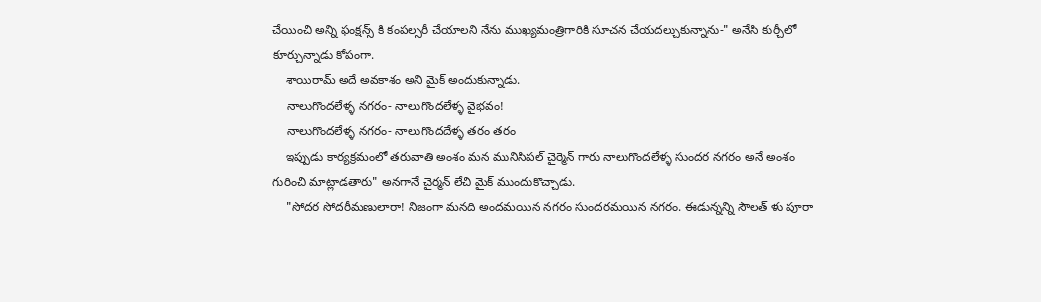చేయించి అన్ని ఫంక్షన్స్ కి కంపల్సరీ చేయాలని నేను ముఖ్యమంత్రిగారికి సూచన చేయదల్చుకున్నాను-" అనేసి కుర్చీలో కూర్చున్నాడు కోపంగా.
    శాయిరామ్ అదే అవకాశం అని మైక్ అందుకున్నాడు.
    నాలుగొందలేళ్ళ నగరం- నాలుగొందలేళ్ళ వైభవం!
    నాలుగొందలేళ్ళ నగరం- నాలుగొందదేళ్ళ తరం తరం
    ఇప్పుడు కార్యక్రమంలో తరువాతి అంశం మన మునిసిపల్ చైర్మెన్ గారు నాలుగొందలేళ్ళ సుందర నగరం అనే అంశం గురించి మాట్లాడతారు" అనగానే చైర్మన్ లేచి మైక్ ముందుకొచ్చాడు.
    "సోదర సోదరీమణులారా! నిజంగా మనది అందమయిన నగరం సుందరమయిన నగరం. ఈడున్నన్ని సౌలత్ ళు పూరా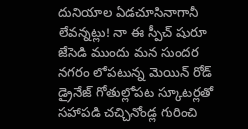దునియాల ఏడచూసినాగానీ లేవన్నట్లు! నా ఈ స్పీచ్ షురూ జేసెడి ముందు మన సుందర నగరం లోపటున్న మెయిన్ రోడ్ డ్రైనేజ్ గోతుల్లోపట స్కూటర్లతో సహాపడి చచ్చినోండ్ల గురించి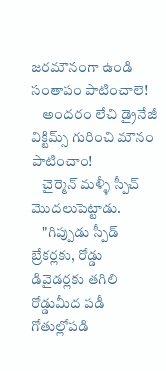జరమౌనంగా ఉండి సంతాపం పాటించాలె!
    అందరం లేచి డ్రైనేజీ విక్టిమ్స్ గురించి మౌనం పాటించాం!
    చైర్మెన్ మళ్ళీ స్పీచ్ మొదలుపెట్టాడు.
    "గిప్పుడు స్పీడ్ బ్రేకర్లకు, రోడ్డు డివైడర్లకు తగిలి రోడ్డుమీద పడీ గోతుల్లోపడి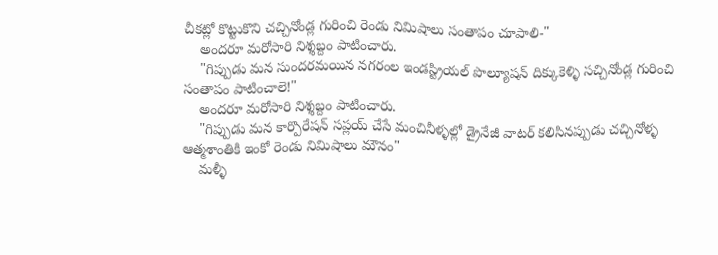చీకట్లో కొట్టుకొని చచ్చినోండ్ల గురించి రెండు నిమిషాలు సంతాపం చూపాలి-"
    అందరూ మరోసారి నిశ్శబ్దం పాటించారు.
    "గిప్పుడు మన సుందరమయిన నగరంల ఇండస్ట్రియల్ పొల్యూషన్ దిక్కుకెళ్ళి సచ్చినోండ్ల గురించి సంతాపం పాటించాలె!"
    అందరూ మరోసారి నిశ్శబ్దం పాటించారు.
    "గిప్పుడు మన కార్పొరేషన్ సప్లయ్ చేసే మంచినీళ్ళల్లో డ్రైనేజీ వాటర్ కలిసినప్పుడు చచ్చినోళ్ళ ఆత్మశాంతికి ఇంకో రెండు నిమిషాలు మౌనం"
    మళ్ళీ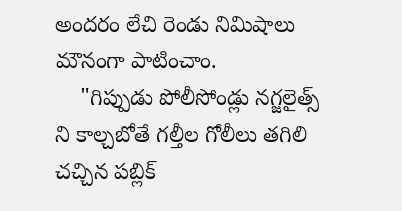అందరం లేచి రెండు నిమిషాలు మౌనంగా పాటించాం.
    "గిప్పుడు పోలీసోండ్లు నగ్జలైత్స్ ని కాల్చబోతే గల్తీల గోలీలు తగిలి చచ్చిన పబ్లిక్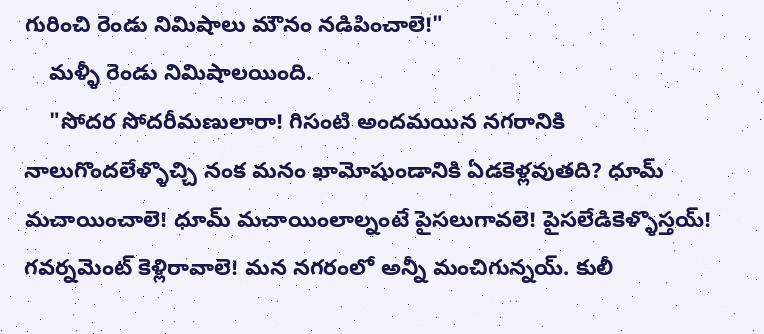గురించి రెండు నిమిషాలు మౌనం నడిపించాలె!"
    మళ్ళీ రెండు నిమిషాలయింది.
    "సోదర సోదరీమణులారా! గిసంటి అందమయిన నగరానికి నాలుగొందలేళ్ళొచ్చి నంక మనం ఖామోషుండానికి ఏడకెళ్లవుతది? ధూమ్ మచాయించాలె! ధూమ్ మచాయింలాల్నంటే పైసలుగావలె! పైసలేడికెళ్ళొస్తయ్! గవర్నమెంట్ కెళ్లిరావాలె! మన నగరంలో అన్నీ మంచిగున్నయ్. కులీ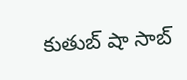కుతుబ్ షా సాబ్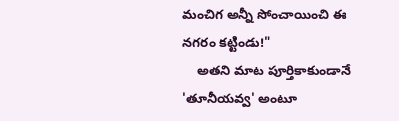మంచిగ అన్నీ సోంచాయించి ఈ నగరం కట్టిండు!"
    అతని మాట పూర్తికాకుండానే 'తూనీయవ్వ' అంటూ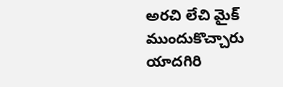అరచి లేచి మైక్ ముందుకొచ్చారు యాదగిరి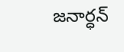జనార్ధన్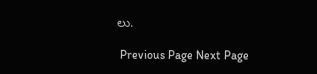లు.

 Previous Page Next Page